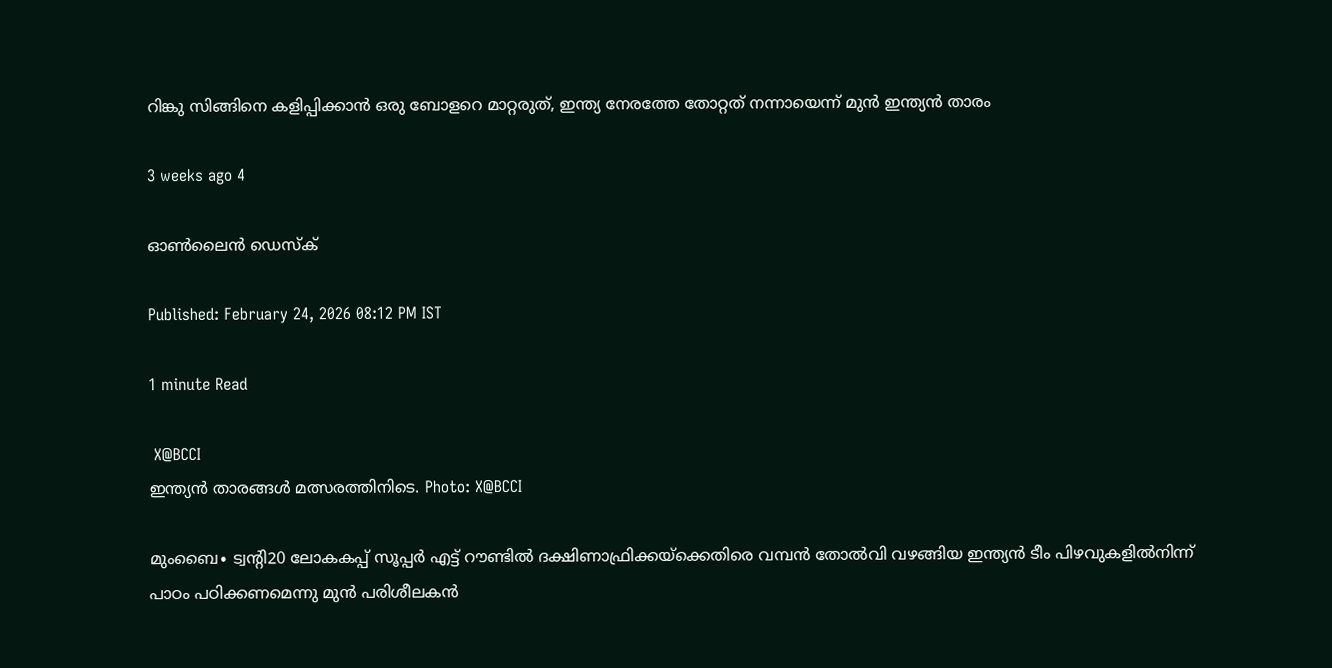റിങ്കു സിങ്ങിനെ കളിപ്പിക്കാൻ ഒരു ബോളറെ മാറ്റരുത്, ഇന്ത്യ നേരത്തേ തോറ്റത് നന്നായെന്ന് മുൻ ഇന്ത്യൻ താരം

3 weeks ago 4

ഓൺലൈൻ ഡെസ്ക്

Published: February 24, 2026 08:12 PM IST

1 minute Read

 X@BCCI
ഇന്ത്യൻ താരങ്ങൾ മത്സരത്തിനിടെ. Photo: X@BCCI

മുംബൈ∙ ട്വന്റി20 ലോകകപ്പ് സൂപ്പർ എട്ട് റൗണ്ടിൽ ദക്ഷിണാഫ്രിക്കയ്ക്കെതിരെ വമ്പൻ തോൽവി വഴങ്ങിയ ഇന്ത്യൻ ടീം പിഴവുകളില്‍നിന്ന് പാഠം പഠിക്കണമെന്നു മുന്‍ പരിശീലകൻ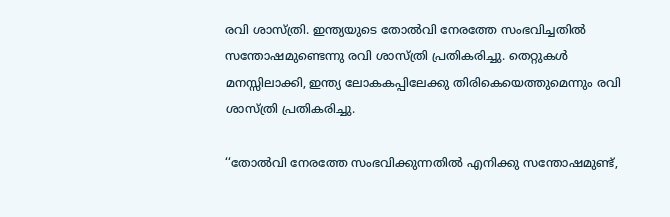രവി ശാസ്ത്രി. ഇന്ത്യയുടെ തോൽവി നേരത്തേ സംഭവിച്ചതിൽ സന്തോഷമുണ്ടെന്നു രവി ശാസ്ത്രി പ്രതികരിച്ചു. തെറ്റുകൾ മനസ്സിലാക്കി, ഇന്ത്യ ലോകകപ്പിലേക്കു തിരികെയെത്തുമെന്നും രവി ശാസ്ത്രി പ്രതികരിച്ചു.

‘‘തോൽവി നേരത്തേ സംഭവിക്കുന്നതിൽ എനിക്കു സന്തോഷമുണ്ട്,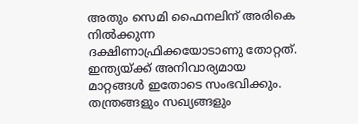അതും സെമി ഫൈനലിന് അരികെ നിൽക്കുന്ന ദക്ഷിണാഫ്രിക്കയോടാണു തോറ്റത്. ഇന്ത്യയ്ക്ക് അനിവാര്യമായ മാറ്റങ്ങൾ ഇതോടെ സംഭവിക്കും. തന്ത്രങ്ങളും സഖ്യങ്ങളും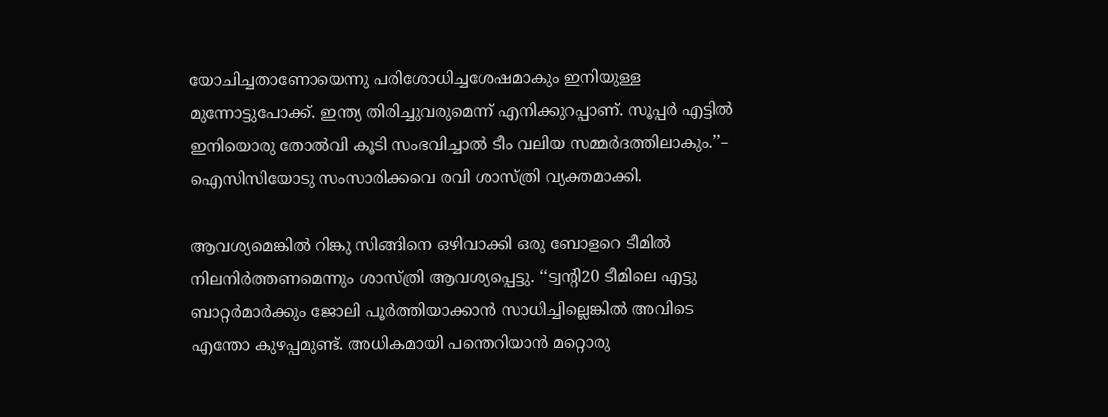യോചിച്ചതാണോയെന്നു പരിശോധിച്ചശേഷമാകും ഇനിയുള്ള മുന്നോട്ടുപോക്ക്. ഇന്ത്യ തിരിച്ചുവരുമെന്ന് എനിക്കുറപ്പാണ്. സൂപ്പർ എട്ടിൽ ഇനിയൊരു തോല്‍വി കൂടി സംഭവിച്ചാൽ ടീം വലിയ സമ്മർദത്തിലാകും.’’– ഐസിസിയോടു സംസാരിക്കവെ രവി ശാസ്ത്രി വ്യക്തമാക്കി.

ആവശ്യമെങ്കില്‍ റിങ്കു സിങ്ങിനെ ഒഴിവാക്കി ഒരു ബോളറെ ടീമിൽ നിലനിർത്തണമെന്നും ശാസ്ത്രി ആവശ്യപ്പെട്ടു. ‘‘ട്വന്റി20 ടീമിലെ എട്ടു ബാറ്റർമാർക്കും ജോലി പൂർത്തിയാക്കാൻ സാധിച്ചില്ലെങ്കിൽ അവിടെ എന്തോ കുഴപ്പമുണ്ട്. അധികമായി പന്തെറിയാൻ മറ്റൊരു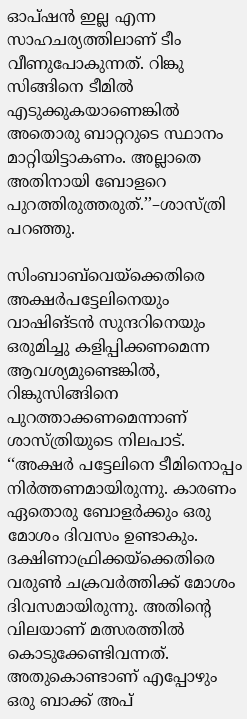ഓപ്ഷൻ ഇല്ല എന്ന സാഹചര്യത്തിലാണ് ടീം വീണുപോകുന്നത്. റിങ്കു സിങ്ങിനെ ടീമിൽ എടുക്കുകയാണെങ്കിൽ അതൊരു ബാറ്ററുടെ സ്ഥാനം മാറ്റിയിട്ടാകണം. അല്ലാതെ അതിനായി ബോളറെ പുറത്തിരുത്തരുത്.’’–ശാസ്ത്രി പറഞ്ഞു.

സിംബാബ്‍വെയ്ക്കെതിരെ അക്ഷർപട്ടേലിനെയും വാഷിങ്ടൻ സുന്ദറിനെയും ഒരുമിച്ചു കളിപ്പിക്കണമെന്ന ആവശ്യമുണ്ടെങ്കിൽ, റിങ്കുസിങ്ങിനെ പുറത്താക്കണമെന്നാണ് ശാസ്ത്രിയുടെ നിലപാട്. ‘‘അക്ഷർ പട്ടേലിനെ ടീമിനൊപ്പം നിർത്തണമായിരുന്നു. കാരണം ഏതൊരു ബോളർക്കും ഒരു മോശം ദിവസം ഉണ്ടാകും. ദക്ഷിണാഫ്രിക്കയ്ക്കെതിരെ വരുൺ ചക്രവർത്തിക്ക് മോശം ദിവസമായിരുന്നു. അതിന്റെ വിലയാണ് മത്സരത്തിൽ കൊടുക്കേണ്ടിവന്നത്. അതുകൊണ്ടാണ് എപ്പോഴും ഒരു ബാക്ക് അപ്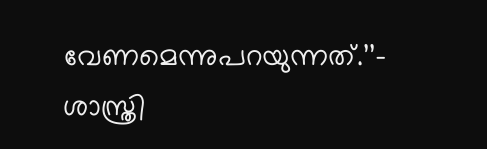വേണമെന്നുപറയുന്നത്.’’– ശാസ്ത്രി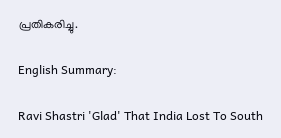പ്രതികരിച്ചു.

English Summary:

Ravi Shastri 'Glad' That India Lost To South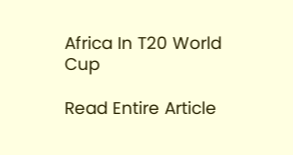Africa In T20 World Cup

Read Entire Article